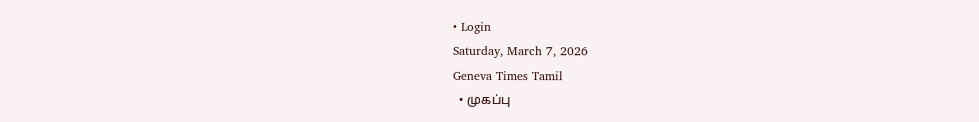• Login
Saturday, March 7, 2026
Geneva Times Tamil
  • முகப்பு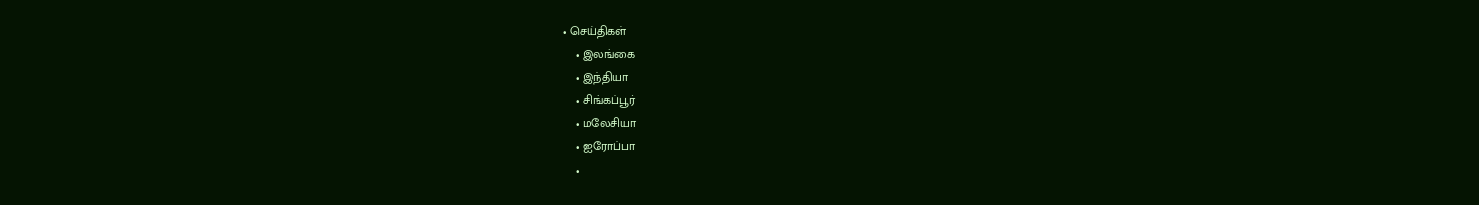• செய்திகள்
    • இலங்கை
    • இந்தியா
    • சிங்கப்பூர்
    • மலேசியா
    • ஐரோப்பா
    •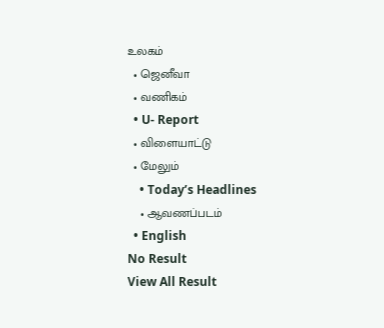உலகம்
  • ஜெனீவா
  • வணிகம்
  • U- Report
  • விளையாட்டு
  • மேலும்
    • Today’s Headlines
    • ஆவணப்படம்
  • English
No Result
View All Result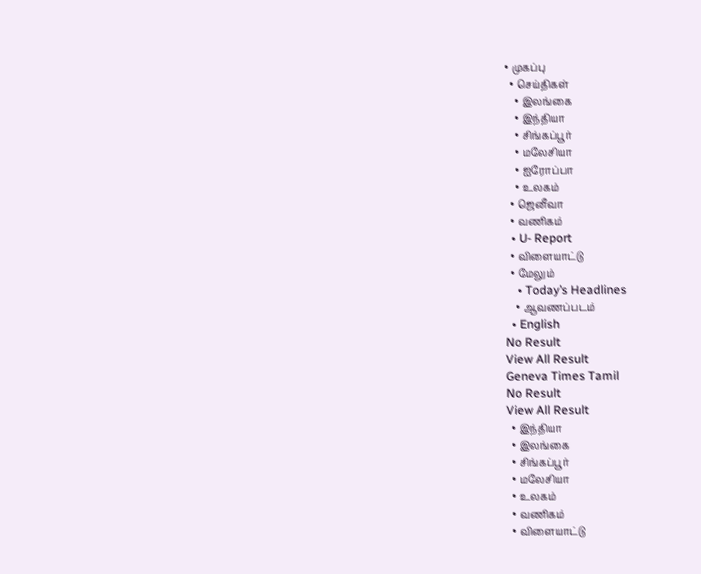• முகப்பு
  • செய்திகள்
    • இலங்கை
    • இந்தியா
    • சிங்கப்பூர்
    • மலேசியா
    • ஐரோப்பா
    • உலகம்
  • ஜெனீவா
  • வணிகம்
  • U- Report
  • விளையாட்டு
  • மேலும்
    • Today’s Headlines
    • ஆவணப்படம்
  • English
No Result
View All Result
Geneva Times Tamil
No Result
View All Result
  • இந்தியா
  • இலங்கை
  • சிங்கப்பூர்
  • மலேசியா
  • உலகம்
  • வணிகம்
  • விளையாட்டு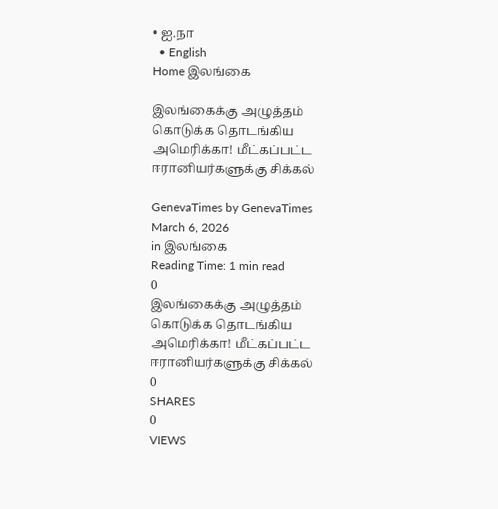• ஐ.நா
  • English
Home இலங்கை

இலங்கைக்கு அழுத்தம் கொடுக்க தொடங்கிய அமெரிக்கா! மீட்கப்பட்ட ஈரானியர்களுக்கு சிக்கல்

GenevaTimes by GenevaTimes
March 6, 2026
in இலங்கை
Reading Time: 1 min read
0
இலங்கைக்கு அழுத்தம் கொடுக்க தொடங்கிய அமெரிக்கா! மீட்கப்பட்ட ஈரானியர்களுக்கு சிக்கல்
0
SHARES
0
VIEWS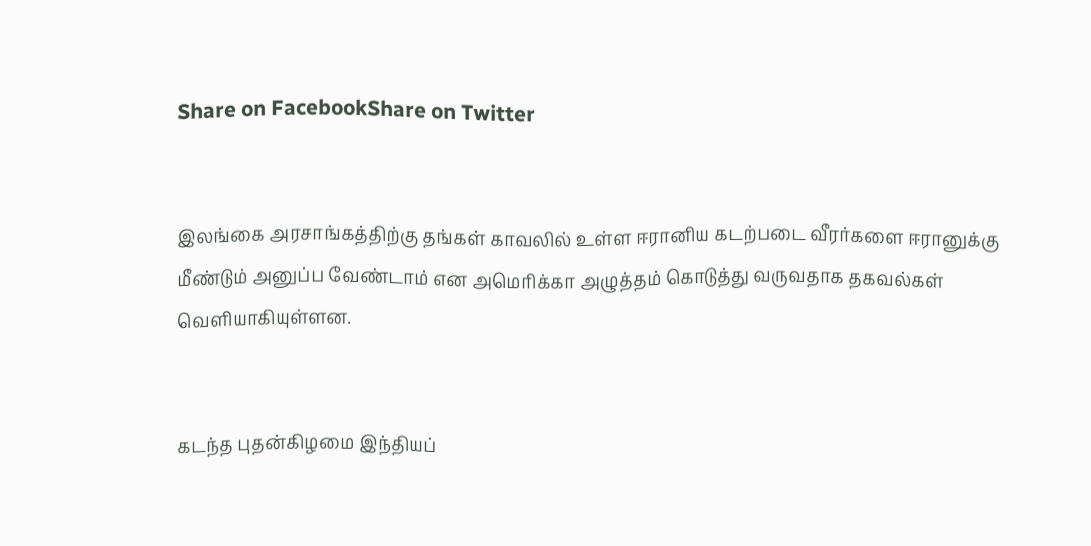Share on FacebookShare on Twitter


இலங்கை அரசாங்கத்திற்கு தங்கள் காவலில் உள்ள ஈரானிய கடற்படை வீரர்களை ஈரானுக்கு மீண்டும் அனுப்ப வேண்டாம் என அமெரிக்கா அழுத்தம் கொடுத்து வருவதாக தகவல்கள் வெளியாகியுள்ளன.


கடந்த புதன்கிழமை இந்தியப்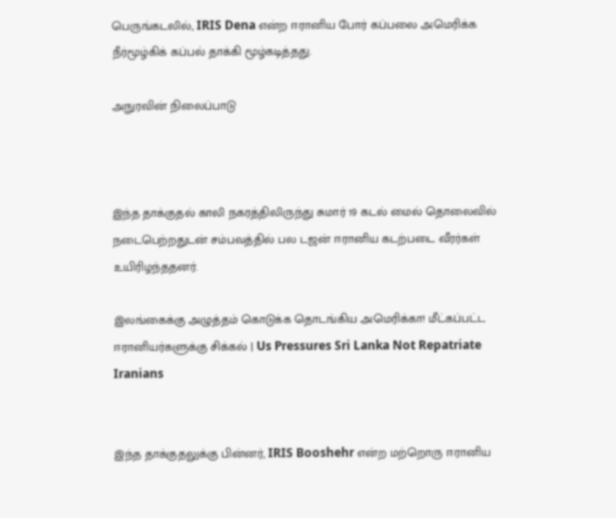பெருங்கடலில், IRIS Dena என்ற ஈரானிய போர் கப்பலை அமெரிக்க நீர்மூழ்கிக் கப்பல் தாக்கி மூழ்கடித்தது.

அநுரவின் நிலைப்பாடு



இந்த தாக்குதல் காலி நகரத்திலிருந்து சுமார் 19 கடல் மைல் தொலைவில் நடைபெற்றதுடன் சம்பவத்தில் பல டஜன் ஈரானிய கடற்படை வீரர்கள் உயிரிழந்ததனர்.

இலங்கைக்கு அழுத்தம் கொடுக்க தொடங்கிய அமெரிக்கா! மீட்கப்பட்ட ஈரானியர்களுக்கு சிக்கல் | Us Pressures Sri Lanka Not Repatriate Iranians


இந்த தாக்குதலுக்கு பின்னர், IRIS Booshehr என்ற மற்றொரு ஈரானிய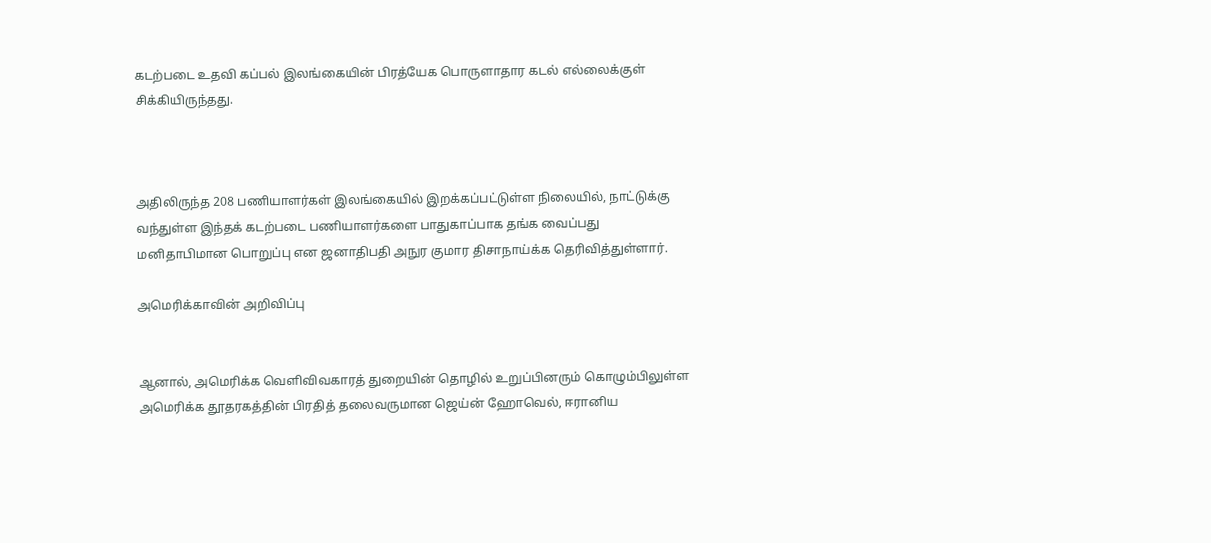கடற்படை உதவி கப்பல் இலங்கையின் பிரத்யேக பொருளாதார கடல் எல்லைக்குள் சிக்கியிருந்தது.



அதிலிருந்த 208 பணியாளர்கள் இலங்கையில் இறக்கப்பட்டுள்ள நிலையில், நாட்டுக்கு வந்துள்ள இந்தக் கடற்படை பணியாளர்களை பாதுகாப்பாக தங்க வைப்பது மனிதாபிமான பொறுப்பு என ஜனாதிபதி அநுர குமார திசாநாய்க்க தெரிவித்துள்ளார்.

அமெரிக்காவின் அறிவிப்பு


ஆனால், அமெரிக்க வெளிவிவகாரத் துறையின் தொழில் உறுப்பினரும் கொழும்பிலுள்ள அமெரிக்க தூதரகத்தின் பிரதித் தலைவருமான ஜெய்ன் ஹோவெல், ஈரானிய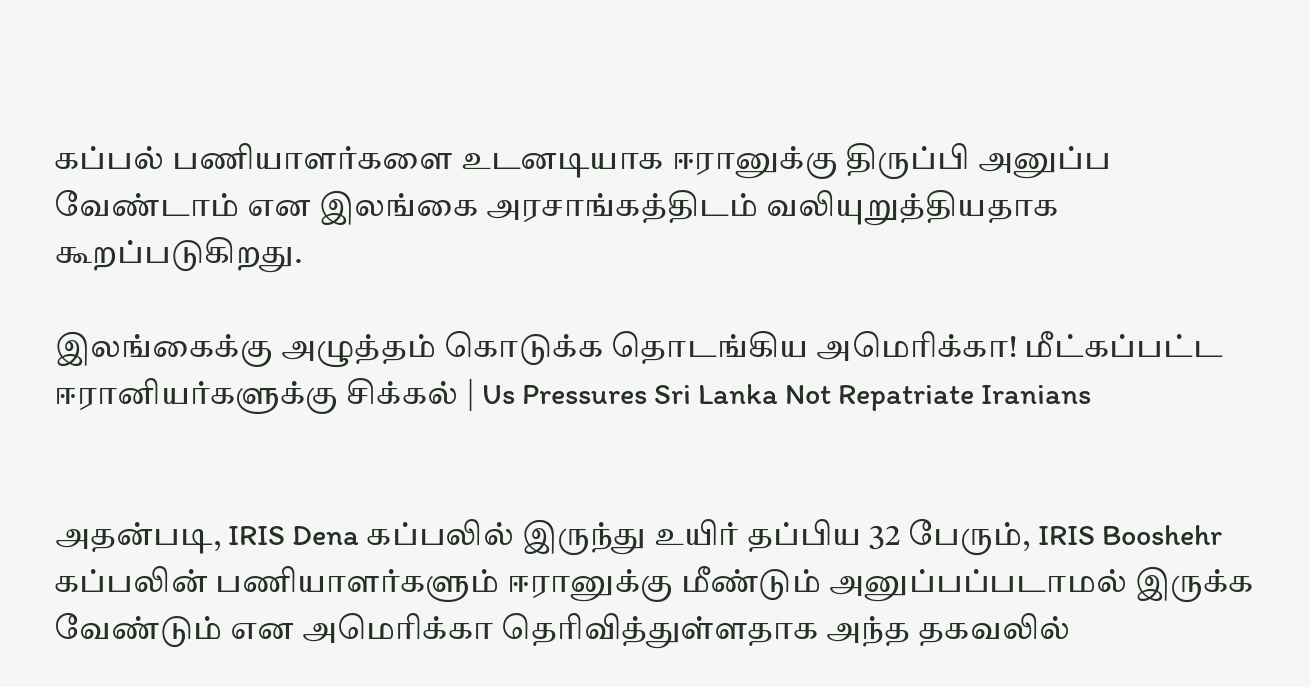கப்பல் பணியாளர்களை உடனடியாக ஈரானுக்கு திருப்பி அனுப்ப வேண்டாம் என இலங்கை அரசாங்கத்திடம் வலியுறுத்தியதாக கூறப்படுகிறது.

இலங்கைக்கு அழுத்தம் கொடுக்க தொடங்கிய அமெரிக்கா! மீட்கப்பட்ட ஈரானியர்களுக்கு சிக்கல் | Us Pressures Sri Lanka Not Repatriate Iranians


அதன்படி, IRIS Dena கப்பலில் இருந்து உயிர் தப்பிய 32 பேரும், IRIS Booshehr கப்பலின் பணியாளர்களும் ஈரானுக்கு மீண்டும் அனுப்பப்படாமல் இருக்க வேண்டும் என அமெரிக்கா தெரிவித்துள்ளதாக அந்த தகவலில்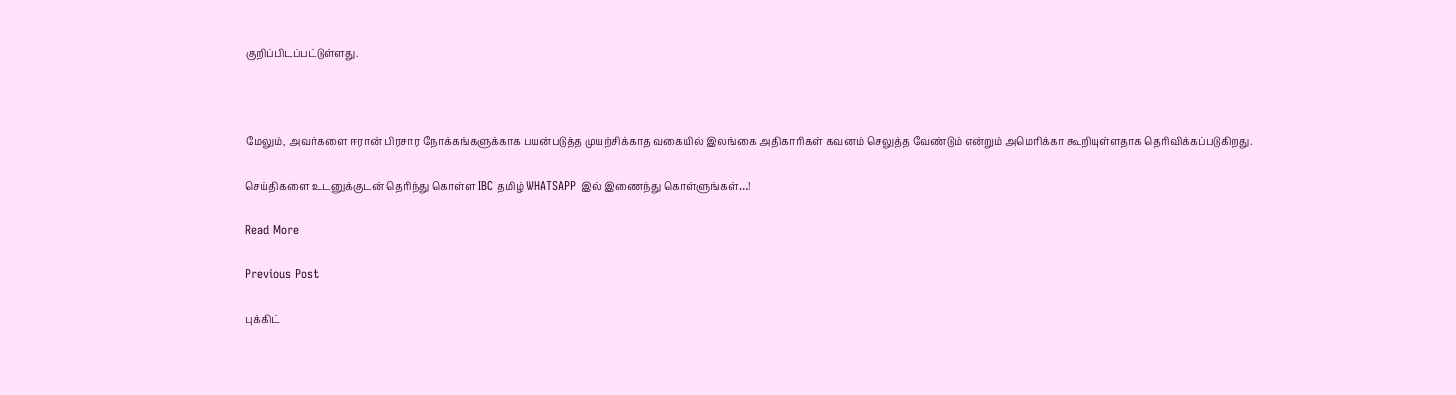குறிப்பிடப்பட்டுள்ளது.



மேலும், அவர்களை ஈரான் பிரசார நோக்கங்களுக்காக பயன்படுத்த முயற்சிக்காத வகையில் இலங்கை அதிகாரிகள் கவனம் செலுத்த வேண்டும் என்றும் அமெரிக்கா கூறியுள்ளதாக தெரிவிக்கப்படுகிறது.

செய்திகளை உடனுக்குடன் தெரிந்து கொள்ள IBC தமிழ் WHATSAPP இல் இணைந்து கொள்ளுங்கள்…!

Read More

Previous Post

புக்கிட்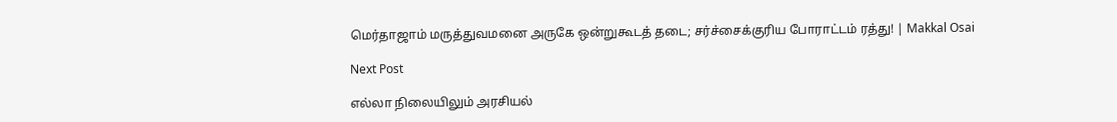மெர்தாஜாம் மருத்துவமனை அருகே ஒன்றுகூடத் தடை; சர்ச்சைக்குரிய போராட்டம் ரத்து! | Makkal Osai

Next Post

எல்லா நிலையிலும் அரசியல்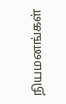நியமனங்கள்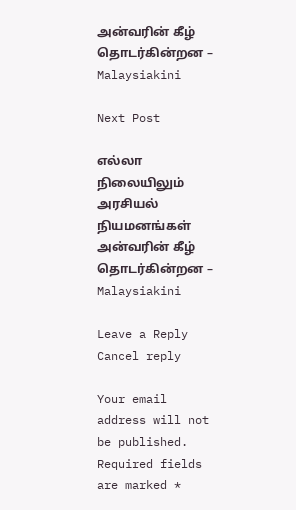அன்வரின் கீழ் தொடர்கின்றன – Malaysiakini

Next Post

எல்லா நிலையிலும் அரசியல் நியமனங்கள் அன்வரின் கீழ் தொடர்கின்றன – Malaysiakini

Leave a Reply Cancel reply

Your email address will not be published. Required fields are marked *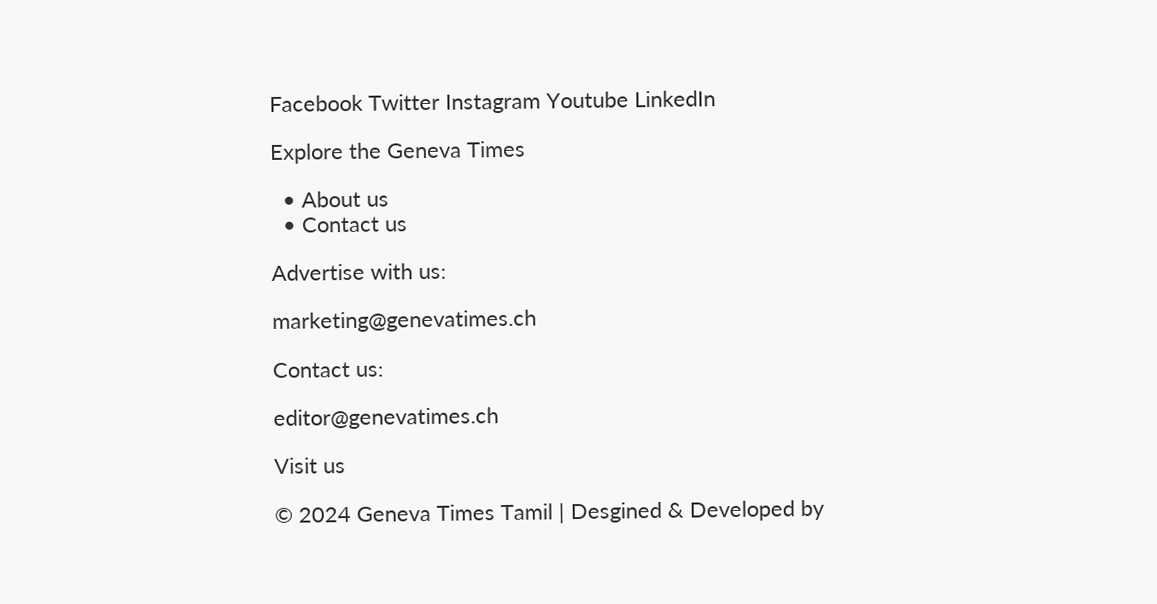Facebook Twitter Instagram Youtube LinkedIn

Explore the Geneva Times

  • About us
  • Contact us

Advertise with us:

marketing@genevatimes.ch

Contact us:

editor@genevatimes.ch

Visit us

© 2024 Geneva Times Tamil | Desgined & Developed by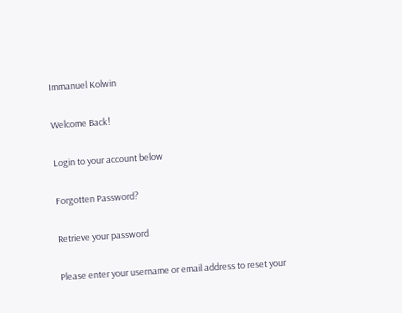Immanuel Kolwin

Welcome Back!

Login to your account below

Forgotten Password?

Retrieve your password

Please enter your username or email address to reset your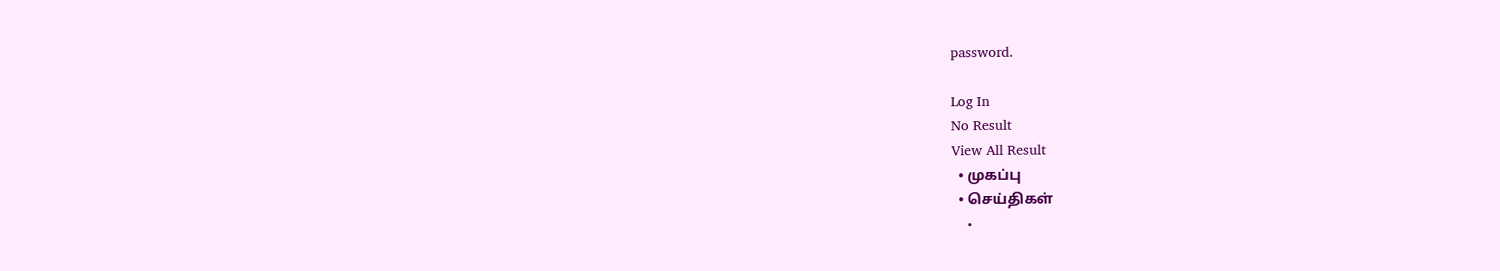password.

Log In
No Result
View All Result
  • முகப்பு
  • செய்திகள்
    •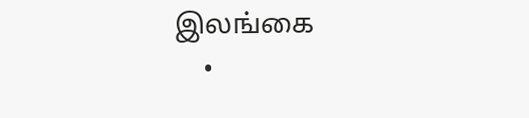இலங்கை
    •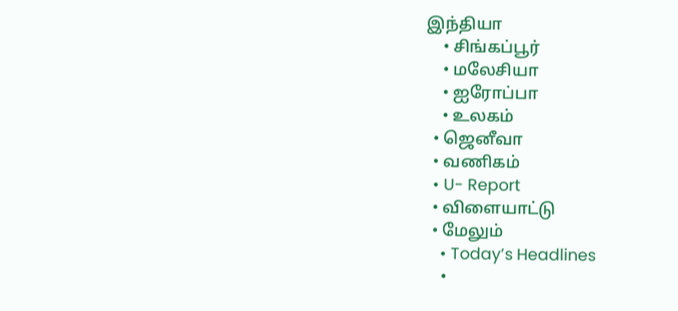இந்தியா
    • சிங்கப்பூர்
    • மலேசியா
    • ஐரோப்பா
    • உலகம்
  • ஜெனீவா
  • வணிகம்
  • U- Report
  • விளையாட்டு
  • மேலும்
    • Today’s Headlines
    •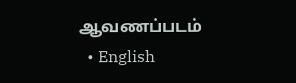ஆவணப்படம்
  • English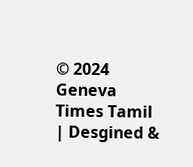© 2024 Geneva Times Tamil | Desgined &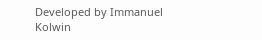Developed by Immanuel Kolwin